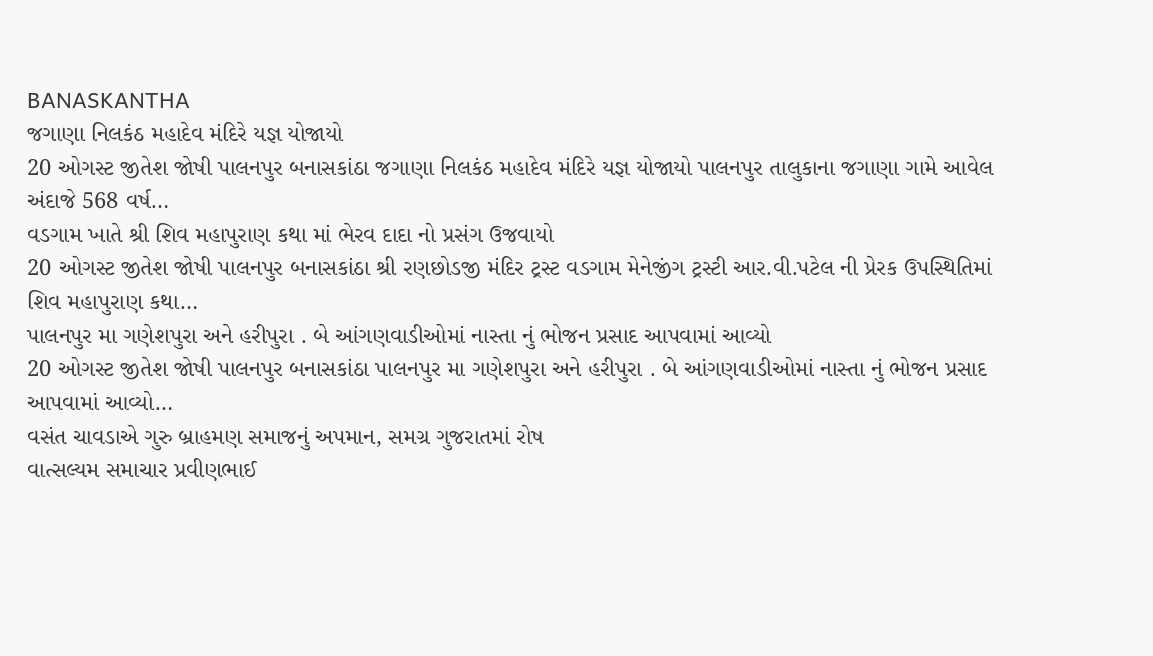BANASKANTHA
જગાણા નિલકંઠ મહાદેવ મંદિરે યજ્ઞ યોજાયો
20 ઓગસ્ટ જીતેશ જોષી પાલનપુર બનાસકાંઠા જગાણા નિલકંઠ મહાદેવ મંદિરે યજ્ઞ યોજાયો પાલનપુર તાલુકાના જગાણા ગામે આવેલ અંદાજે 568 વર્ષ…
વડગામ ખાતે શ્રી શિવ મહાપુરાણ કથા માં ભેરવ દાદા નો પ્રસંગ ઉજવાયો
20 ઓગસ્ટ જીતેશ જોષી પાલનપુર બનાસકાંઠા શ્રી રણછોડજી મંદિર ટ્રસ્ટ વડગામ મેનેજીંગ ટ્રસ્ટી આર.વી.પટેલ ની પ્રેરક ઉપસ્થિતિમાં શિવ મહાપુરાણ કથા…
પાલનપુર મા ગણેશપુરા અને હરીપુરા . બે આંગણવાડીઓમાં નાસ્તા નું ભોજન પ્રસાદ આપવામાં આવ્યો
20 ઓગસ્ટ જીતેશ જોષી પાલનપુર બનાસકાંઠા પાલનપુર મા ગણેશપુરા અને હરીપુરા . બે આંગણવાડીઓમાં નાસ્તા નું ભોજન પ્રસાદ આપવામાં આવ્યો…
વસંત ચાવડાએ ગુરુ બ્રાહમણ સમાજનું અપમાન, સમગ્ર ગુજરાતમાં રોષ
વાત્સલ્યમ સમાચાર પ્રવીણભાઈ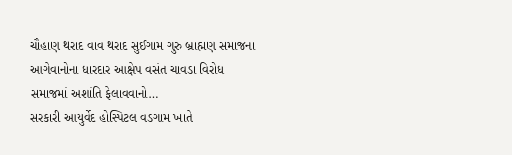ચૌહાણ થરાદ વાવ થરાદ સુઈગામ ગુરુ બ્રાહ્મણ સમાજના આગેવાનોના ધારદાર આક્ષેપ વસંત ચાવડા વિરોધ સમાજમાં અશાંતિ ફેલાવવાનો…
સરકારી આયુર્વેદ હોસ્પિટલ વડગામ ખાતે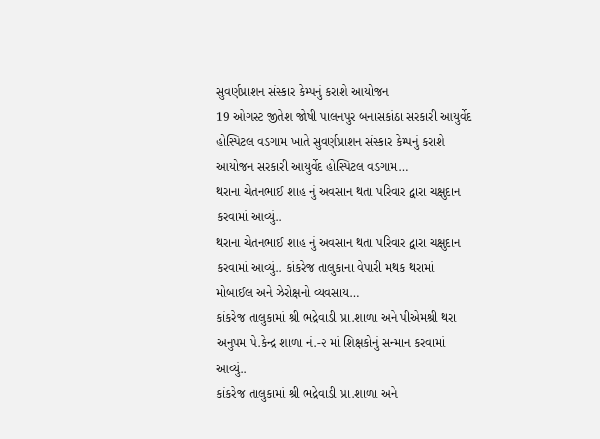સુવર્ણપ્રાશન સંસ્કાર કેમ્પનું કરાશે આયોજન
19 ઓગસ્ટ જીતેશ જોષી પાલનપુર બનાસકાંઠા સરકારી આયુર્વેદ હોસ્પિટલ વડગામ ખાતે સુવર્ણપ્રાશન સંસ્કાર કેમ્પનું કરાશે આયોજન સરકારી આયુર્વેદ હોસ્પિટલ વડગામ…
થરાના ચેતનભાઈ શાહ નું અવસાન થતા પરિવાર દ્વારા ચક્ષુદાન કરવામાં આવ્યું..
થરાના ચેતનભાઈ શાહ નું અવસાન થતા પરિવાર દ્વારા ચક્ષુદાન કરવામાં આવ્યું.. કાંકરેજ તાલુકાના વેપારી મથક થરામાં મોબાઈલ અને ઝેરોક્ષનો વ્યવસાય…
કાંકરેજ તાલુકામાં શ્રી ભદ્રેવાડી પ્રા.શાળા અને પીએમશ્રી થરા અનુપમ પે.કેન્દ્ર શાળા નં.-૨ માં શિક્ષકોનું સન્માન કરવામાં આવ્યું..
કાંકરેજ તાલુકામાં શ્રી ભદ્રેવાડી પ્રા.શાળા અને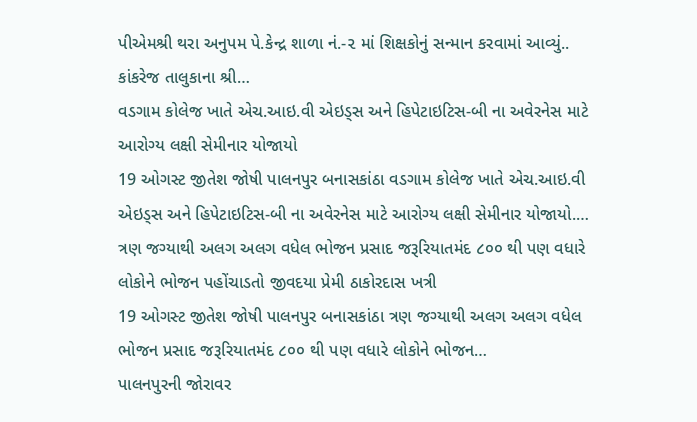પીએમશ્રી થરા અનુપમ પે.કેન્દ્ર શાળા નં.-૨ માં શિક્ષકોનું સન્માન કરવામાં આવ્યું.. કાંકરેજ તાલુકાના શ્રી…
વડગામ કોલેજ ખાતે એચ.આઇ.વી એઇડ્સ અને હિપેટાઇટિસ-બી ના અવેરનેસ માટે આરોગ્ય લક્ષી સેમીનાર યોજાયો
19 ઓગસ્ટ જીતેશ જોષી પાલનપુર બનાસકાંઠા વડગામ કોલેજ ખાતે એચ.આઇ.વી એઇડ્સ અને હિપેટાઇટિસ-બી ના અવેરનેસ માટે આરોગ્ય લક્ષી સેમીનાર યોજાયો.…
ત્રણ જગ્યાથી અલગ અલગ વધેલ ભોજન પ્રસાદ જરૂરિયાતમંદ ૮૦૦ થી પણ વધારે લોકોને ભોજન પહોંચાડતો જીવદયા પ્રેમી ઠાકોરદાસ ખત્રી
19 ઓગસ્ટ જીતેશ જોષી પાલનપુર બનાસકાંઠા ત્રણ જગ્યાથી અલગ અલગ વધેલ ભોજન પ્રસાદ જરૂરિયાતમંદ ૮૦૦ થી પણ વધારે લોકોને ભોજન…
પાલનપુરની જોરાવર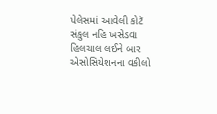પેલેસમાં આવેલી કોટૅ સંકુલ નહિ ખસેડવા હિલચાલ લઈને બાર એસોસિયેશનના વકીલો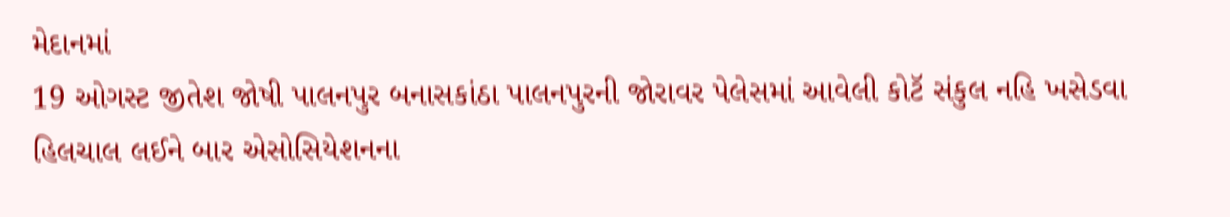મેદાનમાં
19 ઓગસ્ટ જીતેશ જોષી પાલનપુર બનાસકાંઠા પાલનપુરની જોરાવર પેલેસમાં આવેલી કોટૅ સંકુલ નહિ ખસેડવા હિલચાલ લઈને બાર એસોસિયેશનના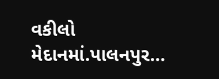વકીલો મેદાનમાં.પાલનપુર…